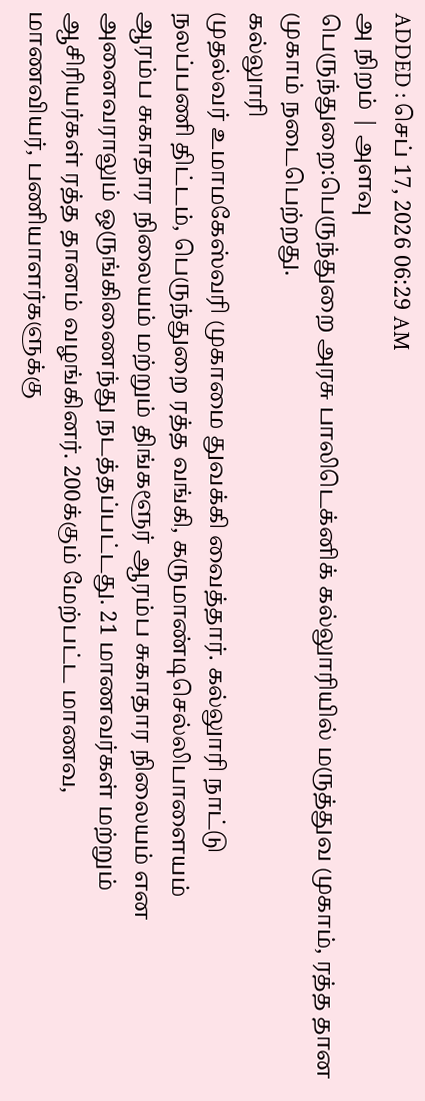ADDED : செப் 17, 2026 06:29 AM
அ நிறம் | அளவு
பெருந்துறை:பெருந்துறை அரசு பாலிடெக்னிக் கல்லுாரியில் மருத்துவ முகாம், ரத்த தான முகாம் நடைபெற்றது.
கல்லுாரி
முதல்வர் உமாமகேஸ்வரி முகாமை துவக்கி வைத்தார். கல்லுாரி நாட்டு
நலப்பணி திட்டம், பெருந்துறை ரத்த வங்கி, கருமாண்டிசெல்லிபாளையம்
ஆரம்ப சுகாதார நிலையம் மற்றும் திங்களூர் ஆரம்ப சுகாதார நிலையம் என
அனைவராலும் ஒருங்கிணைந்து நடத்தப்பட்டது. 21 மாணவர்கள் மற்றும்
ஆசிரியர்கள் ரத்த தானம் வழங்கினர். 200க்கும் மேற்பட்ட மாணவ,
மாணவியர், பணியாளர்களுக்கு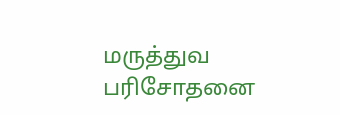மருத்துவ பரிசோதனை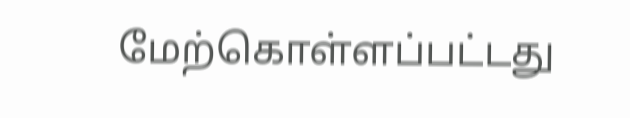மேற்கொள்ளப்பட்டது